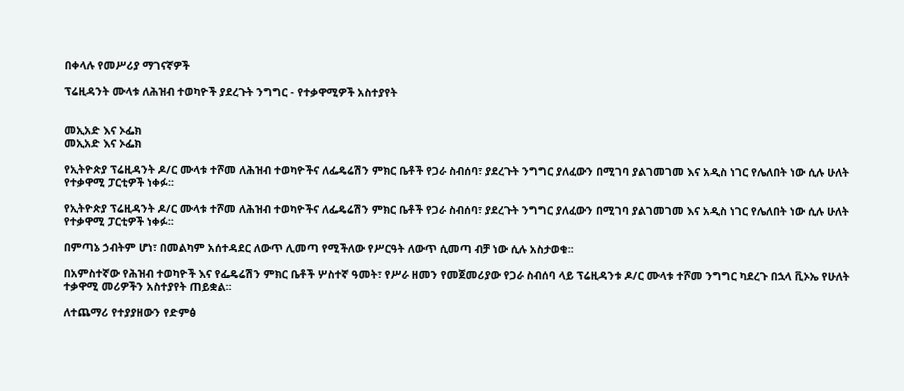በቀላሉ የመሥሪያ ማገናኛዎች

ፕሬዚዳንት ሙላቱ ለሕዝብ ተወካዮች ያደረጉት ንግግር - የተቃዋሚዎች አስተያየት


መኢአድ እና ኦፌክ
መኢአድ እና ኦፌክ

የኢትዮጵያ ፕሬዚዳንት ዶ/ር ሙላቱ ተሾመ ለሕዝብ ተወካዮችና ለፌዴሬሽን ምክር ቤቶች የጋራ ስብሰባ፣ ያደረጉት ንግግር ያለፈውን በሚገባ ያልገመገመ እና አዲስ ነገር የሌለበት ነው ሲሉ ሁለት የተቃዋሚ ፓርቲዎች ነቀፉ፡፡

የኢትዮጵያ ፕሬዚዳንት ዶ/ር ሙላቱ ተሾመ ለሕዝብ ተወካዮችና ለፌዴሬሽን ምክር ቤቶች የጋራ ስብሰባ፣ ያደረጉት ንግግር ያለፈውን በሚገባ ያልገመገመ እና አዲስ ነገር የሌለበት ነው ሲሉ ሁለት የተቃዋሚ ፓርቲዎች ነቀፉ፡፡

በምጣኔ ኃብትም ሆነ፣ በመልካም አሰተዳደር ለውጥ ሊመጣ የሚችለው የሥርዓት ለውጥ ሲመጣ ብቻ ነው ሲሉ አስታወቁ፡፡

በአምስተኛው የሕዝብ ተወካዮች እና የፌዴሬሽን ምክር ቤቶች ሦስተኛ ዓመት፣ የሥራ ዘመን የመጀመሪያው የጋራ ስብሰባ ላይ ፕሬዚዳንቱ ዶ/ር ሙላቱ ተሾመ ንግግር ካደረጉ በኋላ ቪኦኤ የሁለት ተቃዋሚ መሪዎችን አስተያየት ጠይቋል፡፡

ለተጨማሪ የተያያዘውን የድምፅ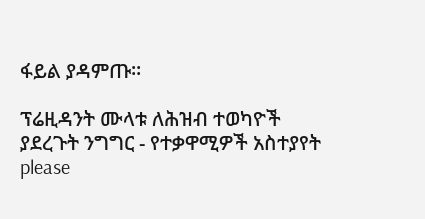ፋይል ያዳምጡ።

ፕሬዚዳንት ሙላቱ ለሕዝብ ተወካዮች ያደረጉት ንግግር - የተቃዋሚዎች አስተያየት
please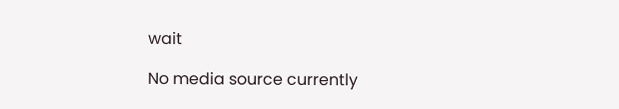wait

No media source currently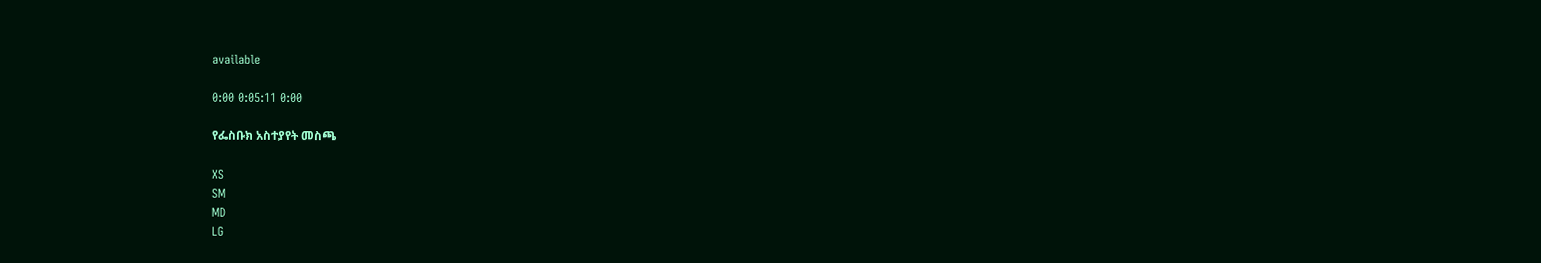available

0:00 0:05:11 0:00

የፌስቡክ አስተያየት መስጫ

XS
SM
MD
LG